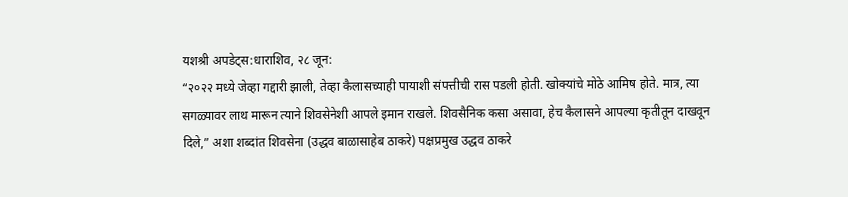यशश्री अपडेट्स:धाराशिव, २८ जून:
“२०२२ मध्ये जेव्हा गद्दारी झाली, तेव्हा कैलासच्याही पायाशी संपत्तीची रास पडली होती. खोक्यांचे मोठे आमिष होते. मात्र, त्या सगळ्यावर लाथ मारून त्याने शिवसेनेशी आपले इमान राखले. शिवसैनिक कसा असावा, हेच कैलासने आपल्या कृतीतून दाखवून दिले,” अशा शब्दांत शिवसेना (उद्धव बाळासाहेब ठाकरे) पक्षप्रमुख उद्धव ठाकरे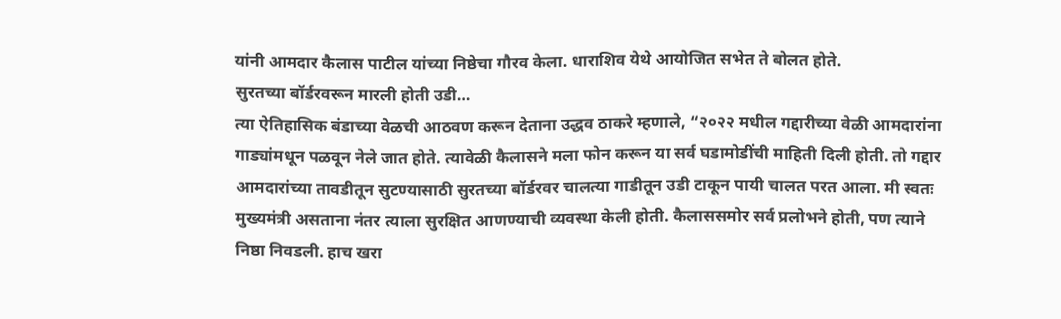यांनी आमदार कैलास पाटील यांच्या निष्ठेचा गौरव केला. धाराशिव येथे आयोजित सभेत ते बोलत होते.
सुरतच्या बॉर्डरवरून मारली होती उडी…
त्या ऐतिहासिक बंडाच्या वेळची आठवण करून देताना उद्धव ठाकरे म्हणाले, “२०२२ मधील गद्दारीच्या वेळी आमदारांना गाड्यांमधून पळवून नेले जात होते. त्यावेळी कैलासने मला फोन करून या सर्व घडामोडींची माहिती दिली होती. तो गद्दार आमदारांच्या तावडीतून सुटण्यासाठी सुरतच्या बॉर्डरवर चालत्या गाडीतून उडी टाकून पायी चालत परत आला. मी स्वतः मुख्यमंत्री असताना नंतर त्याला सुरक्षित आणण्याची व्यवस्था केली होती. कैलाससमोर सर्व प्रलोभने होती, पण त्याने निष्ठा निवडली. हाच खरा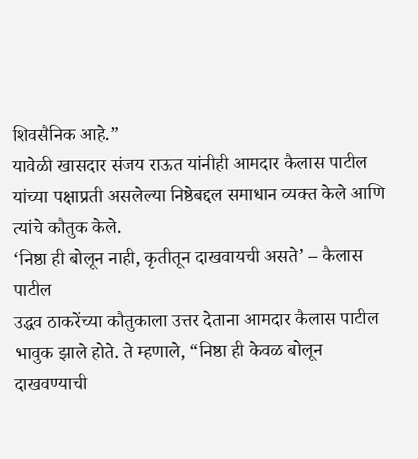शिवसैनिक आहे.”
यावेळी खासदार संजय राऊत यांनीही आमदार कैलास पाटील यांच्या पक्षाप्रती असलेल्या निष्ठेबद्दल समाधान व्यक्त केले आणि त्यांचे कौतुक केले.
‘निष्ठा ही बोलून नाही, कृतीतून दाखवायची असते’ – कैलास पाटील
उद्धव ठाकरेंच्या कौतुकाला उत्तर देताना आमदार कैलास पाटील भावुक झाले होते. ते म्हणाले, “निष्ठा ही केवळ बोलून दाखवण्याची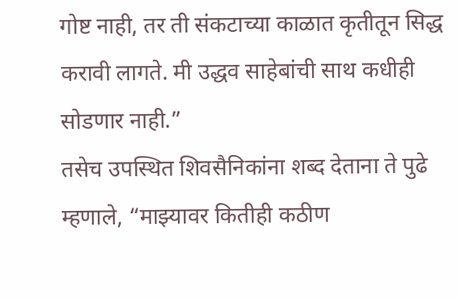गोष्ट नाही, तर ती संकटाच्या काळात कृतीतून सिद्ध करावी लागते. मी उद्धव साहेबांची साथ कधीही सोडणार नाही.”
तसेच उपस्थित शिवसैनिकांना शब्द देताना ते पुढे म्हणाले, “माझ्यावर कितीही कठीण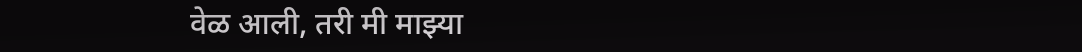वेळ आली, तरी मी माझ्या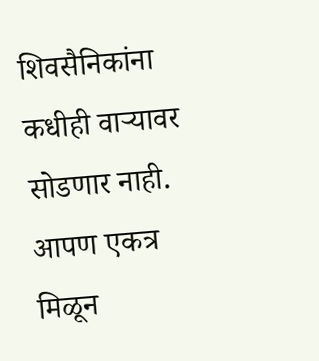शिवसैनिकांना कधीही वाऱ्यावर सोडणार नाही. आपण एकत्र मिळून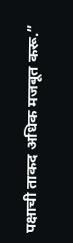पक्षाची ताकद अधिक मजबूत करू.”